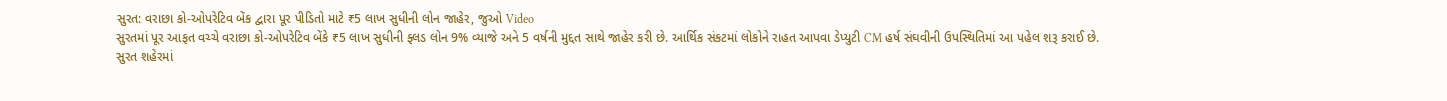સુરત: વરાછા કો-ઓપરેટિવ બેંક દ્વારા પૂર પીડિતો માટે ₹5 લાખ સુધીની લોન જાહેર, જુઓ Video
સુરતમાં પૂર આફત વચ્ચે વરાછા કો-ઓપરેટિવ બેંકે ₹5 લાખ સુધીની ફ્લડ લોન 9% વ્યાજે અને 5 વર્ષની મુદ્દત સાથે જાહેર કરી છે. આર્થિક સંકટમાં લોકોને રાહત આપવા ડેપ્યુટી CM હર્ષ સંઘવીની ઉપસ્થિતિમાં આ પહેલ શરૂ કરાઈ છે.
સુરત શહેરમાં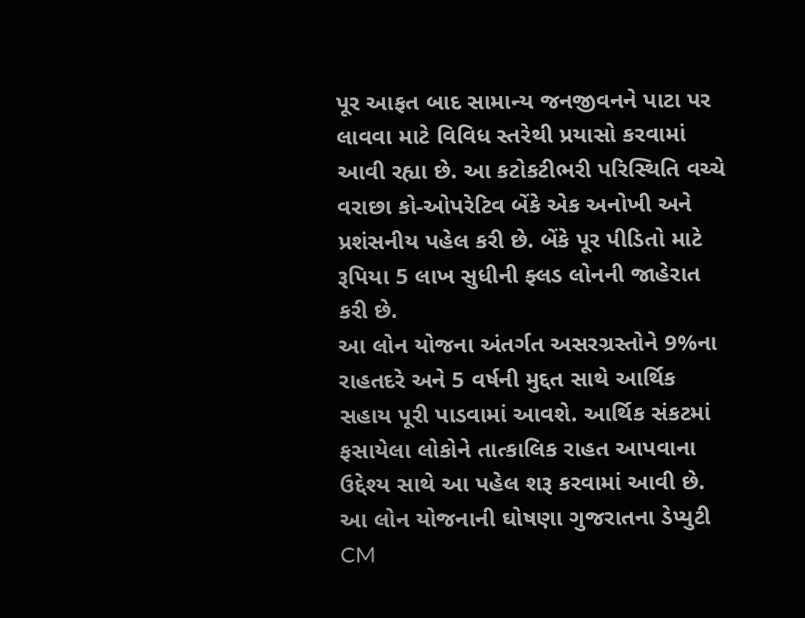પૂર આફત બાદ સામાન્ય જનજીવનને પાટા પર લાવવા માટે વિવિધ સ્તરેથી પ્રયાસો કરવામાં આવી રહ્યા છે. આ કટોકટીભરી પરિસ્થિતિ વચ્ચે વરાછા કો-ઓપરેટિવ બેંકે એક અનોખી અને પ્રશંસનીય પહેલ કરી છે. બેંકે પૂર પીડિતો માટે રૂપિયા 5 લાખ સુધીની ફ્લડ લોનની જાહેરાત કરી છે.
આ લોન યોજના અંતર્ગત અસરગ્રસ્તોને 9%ના રાહતદરે અને 5 વર્ષની મુદ્દત સાથે આર્થિક સહાય પૂરી પાડવામાં આવશે. આર્થિક સંકટમાં ફસાયેલા લોકોને તાત્કાલિક રાહત આપવાના ઉદ્દેશ્ય સાથે આ પહેલ શરૂ કરવામાં આવી છે. આ લોન યોજનાની ઘોષણા ગુજરાતના ડેપ્યુટી CM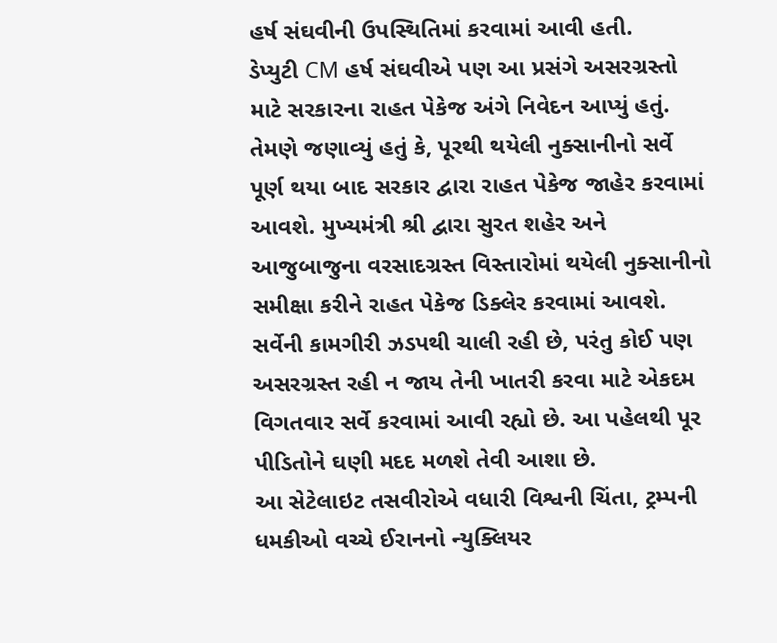હર્ષ સંઘવીની ઉપસ્થિતિમાં કરવામાં આવી હતી.
ડેપ્યુટી CM હર્ષ સંઘવીએ પણ આ પ્રસંગે અસરગ્રસ્તો માટે સરકારના રાહત પેકેજ અંગે નિવેદન આપ્યું હતું. તેમણે જણાવ્યું હતું કે, પૂરથી થયેલી નુક્સાનીનો સર્વે પૂર્ણ થયા બાદ સરકાર દ્વારા રાહત પેકેજ જાહેર કરવામાં આવશે. મુખ્યમંત્રી શ્રી દ્વારા સુરત શહેર અને આજુબાજુના વરસાદગ્રસ્ત વિસ્તારોમાં થયેલી નુક્સાનીનો સમીક્ષા કરીને રાહત પેકેજ ડિક્લેર કરવામાં આવશે. સર્વેની કામગીરી ઝડપથી ચાલી રહી છે, પરંતુ કોઈ પણ અસરગ્રસ્ત રહી ન જાય તેની ખાતરી કરવા માટે એકદમ વિગતવાર સર્વે કરવામાં આવી રહ્યો છે. આ પહેલથી પૂર પીડિતોને ઘણી મદદ મળશે તેવી આશા છે.
આ સેટેલાઇટ તસવીરોએ વધારી વિશ્વની ચિંતા, ટ્રમ્પની ધમકીઓ વચ્ચે ઈરાનનો ન્યુક્લિયર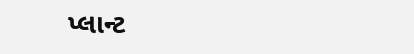પ્લાન્ટ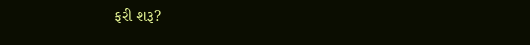ફરી શરૂ?